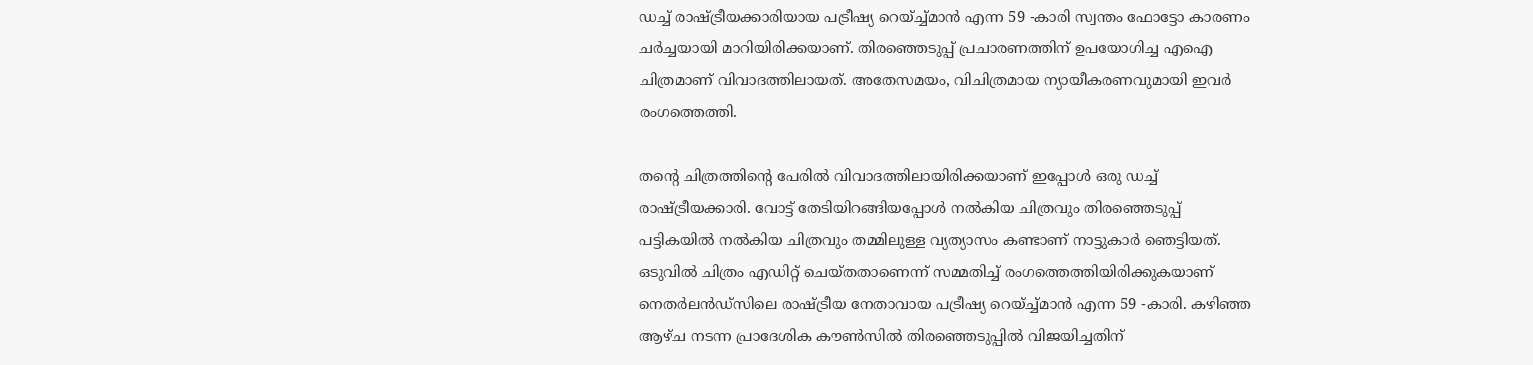ഡച്ച് രാഷ്ട്രീയക്കാരിയായ പട്രീഷ്യ റെയ്ച്ച്മാൻ എന്ന 59 -കാരി സ്വന്തം ഫോട്ടോ കാരണം ചര്‍ച്ചയായി മാറിയിരിക്കയാണ്. തിരഞ്ഞെടുപ്പ് പ്രചാരണത്തിന് ഉപയോഗിച്ച എഐ ചിത്രമാണ് വിവാദത്തിലായത്. അതേസമയം, വിചിത്രമായ ന്യായീകരണവുമായി ഇവര്‍ രംഗത്തെത്തി.

തന്റെ ചിത്രത്തിന്റെ പേരിൽ വിവാദത്തിലായിരിക്കയാണ് ഇപ്പോൾ ഒരു ഡച്ച് രാഷ്ട്രീയക്കാരി. വോട്ട് തേടിയിറങ്ങിയപ്പോൾ നൽകിയ ചിത്രവും തിരഞ്ഞെടുപ്പ് പട്ടികയിൽ നൽകിയ ചിത്രവും തമ്മിലുള്ള വ്യത്യാസം കണ്ടാണ് നാട്ടുകാർ ‍ഞെട്ടിയത്. ഒടുവിൽ ചിത്രം എഡിറ്റ് ചെയ്തതാണെന്ന് സമ്മതിച്ച് രംഗത്തെത്തിയിരിക്കുകയാണ് നെതർലൻഡ്‌സിലെ രാഷ്ട്രീയ നേതാവായ പട്രീഷ്യ റെയ്ച്ച്മാൻ എന്ന 59 -കാരി. കഴിഞ്ഞ ആഴ്ച നടന്ന പ്രാദേശിക കൗൺസിൽ തിരഞ്ഞെടുപ്പിൽ വിജയിച്ചതിന്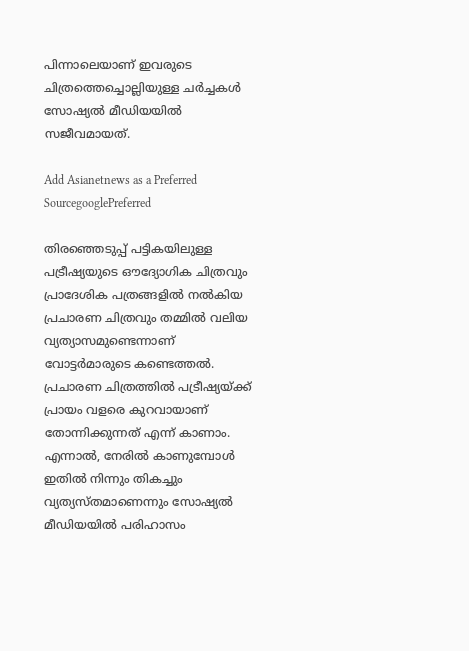പിന്നാലെയാണ് ഇവരുടെ ചിത്രത്തെച്ചൊല്ലിയുള്ള ചർച്ചകൾ സോഷ്യൽ മീഡിയയിൽ സജീവമായത്.

Add Asianetnews as a Preferred SourcegooglePreferred

തിരഞ്ഞെടുപ്പ് പട്ടികയിലുള്ള പട്രീഷ്യയുടെ ഔദ്യോഗിക ചിത്രവും പ്രാദേശിക പത്രങ്ങളിൽ നൽകിയ പ്രചാരണ ചിത്രവും തമ്മിൽ വലിയ വ്യത്യാസമുണ്ടെന്നാണ് വോട്ടർമാരുടെ കണ്ടെത്തൽ. പ്രചാരണ ചിത്രത്തിൽ പട്രീഷ്യയ്ക്ക് പ്രായം വളരെ കുറവായാണ് തോന്നിക്കുന്നത് എന്ന് കാണാം. എന്നാൽ, നേരിൽ കാണുമ്പോൾ ഇതിൽ നിന്നും തികച്ചും വ്യത്യസ്തമാണെന്നും സോഷ്യൽ മീഡിയയിൽ പരിഹാസം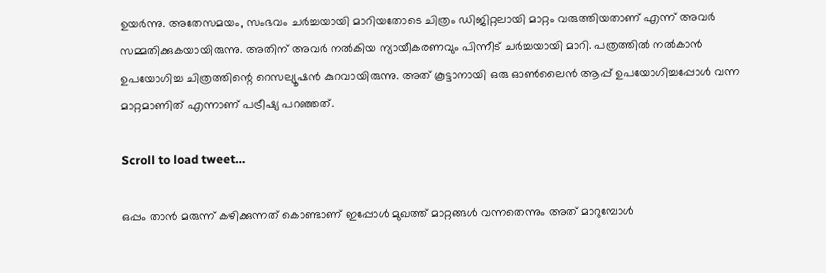ഉയർന്നു. അതേസമയം, സംഭവം ചർച്ചയായി മാറിയതോടെ ചിത്രം ഡിജിറ്റലായി മാറ്റം വരുത്തിയതാണ് എന്ന് അവർ സമ്മതിക്കുകയായിരുന്നു. അതിന് അവർ നൽകിയ ന്യായീകരണവും പിന്നീട് ചർച്ചയായി മാറി. പത്രത്തിൽ നൽകാൻ ഉപയോഗിച്ച ചിത്രത്തിന്റെ റെസല്യൂഷൻ കുറവായിരുന്നു. അത് കൂട്ടാനായി ഒരു ഓൺലൈൻ ആപ്പ് ഉപയോഗിച്ചപ്പോൾ വന്ന മാറ്റമാണിത് എന്നാണ് പട്രീഷ്യ പറഞ്ഞത്.

Scroll to load tweet…

ഒപ്പം താൻ മരുന്ന് കഴിക്കുന്നത് കൊണ്ടാണ് ഇപ്പോൾ മുഖത്ത് മാറ്റങ്ങൾ വന്നതെന്നും അത് മാറുമ്പോൾ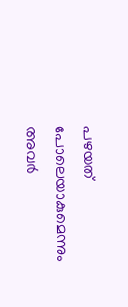പഴയത് പോലെയാകുമെന്നും അവർ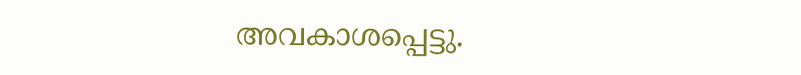അവകാശപ്പെട്ടു.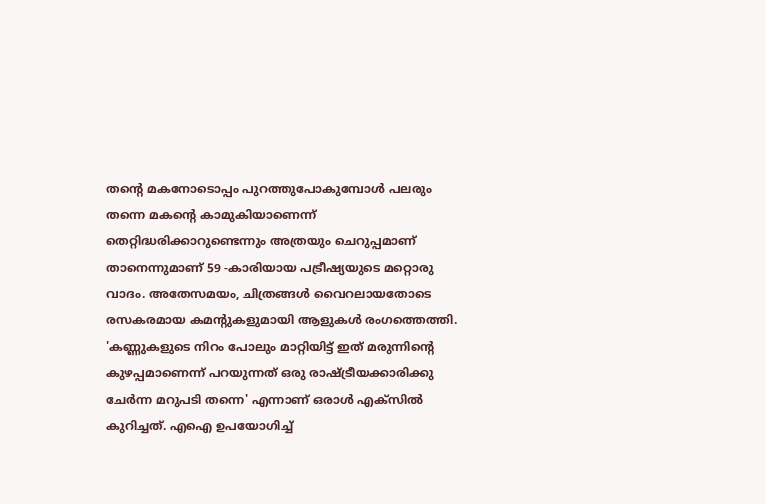തൻ്റെ മകനോടൊപ്പം പുറത്തുപോകുമ്പോൾ പലരും തന്നെ മകൻ്റെ കാമുകിയാണെന്ന് തെറ്റിദ്ധരിക്കാറുണ്ടെന്നും അത്രയും ചെറുപ്പമാണ് താനെന്നുമാണ് 59 -കാരിയായ പട്രീഷ്യയുടെ മറ്റൊരു വാദം. അതേസമയം, ചിത്രങ്ങൾ വൈറലായതോടെ രസകരമായ കമൻ്റുകളുമായി ആളുകൾ രംഗത്തെത്തി. 'കണ്ണുകളുടെ നിറം പോലും മാറ്റിയിട്ട് ഇത് മരുന്നിൻ്റെ കുഴപ്പമാണെന്ന് പറയുന്നത് ഒരു രാഷ്ട്രീയക്കാരിക്കു ചേർന്ന മറുപടി തന്നെ' എന്നാണ് ഒരാൾ എക്സിൽ കുറിച്ചത്. എഐ ഉപയോഗിച്ച്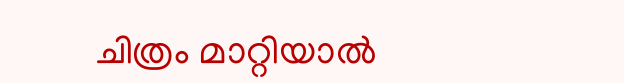ചിത്രം മാറ്റിയാൽ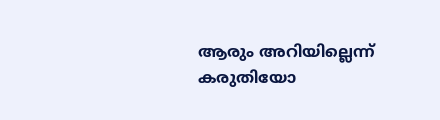ആരും അറിയില്ലെന്ന് കരുതിയോ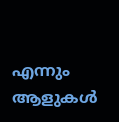എന്നും ആളുകൾ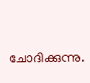ചോദിക്കുന്നു.